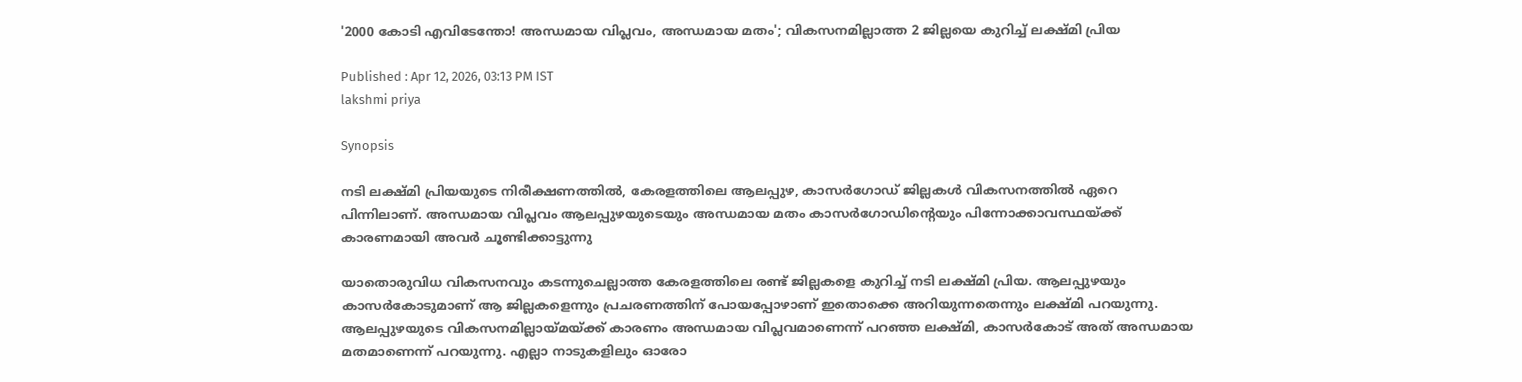'2000 കോടി എവിടേന്തോ! അന്ധമായ വിപ്ലവം, അന്ധമായ മതം'; വികസനമില്ലാത്ത 2 ജില്ലയെ കുറിച്ച് ലക്ഷ്മി പ്രിയ

Published : Apr 12, 2026, 03:13 PM IST
lakshmi priya

Synopsis

നടി ലക്ഷ്മി പ്രിയയുടെ നിരീക്ഷണത്തിൽ, കേരളത്തിലെ ആലപ്പുഴ, കാസർഗോഡ് ജില്ലകൾ വികസനത്തിൽ ഏറെ പിന്നിലാണ്. അന്ധമായ വിപ്ലവം ആലപ്പുഴയുടെയും അന്ധമായ മതം കാസർഗോഡിന്റെയും പിന്നോക്കാവസ്ഥയ്ക്ക് കാരണമായി അവർ ചൂണ്ടിക്കാട്ടുന്നു

യാതൊരുവിധ വികസനവും കടന്നുചെല്ലാത്ത കേരളത്തിലെ രണ്ട് ജില്ലകളെ കുറിച്ച് നടി ലക്ഷ്മി പ്രിയ. ആലപ്പുഴയും കാസർകോടുമാണ് ആ ജില്ലകളെന്നും പ്രചരണത്തിന് പോയപ്പോഴാണ് ഇതൊക്കെ അറിയുന്നതെന്നും ലക്ഷ്മി പറയുന്നു. ആലപ്പുഴയുടെ വികസനമില്ലായ്മയ്ക്ക് കാരണം അന്ധമായ വിപ്ലവമാണെന്ന് പറഞ്ഞ ലക്ഷ്മി, കാസർകോട് അത് അന്ധമായ മതമാണെന്ന് പറയുന്നു. എല്ലാ നാടുകളിലും ഓരോ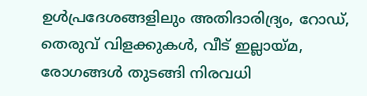ഉൾപ്രദേശങ്ങളിലും അതിദാരിദ്ര്യം, റോഡ്, തെരുവ് വിളക്കുകൾ, വീട് ഇല്ലായ്മ, രോഗങ്ങൾ തുടങ്ങി നിരവധി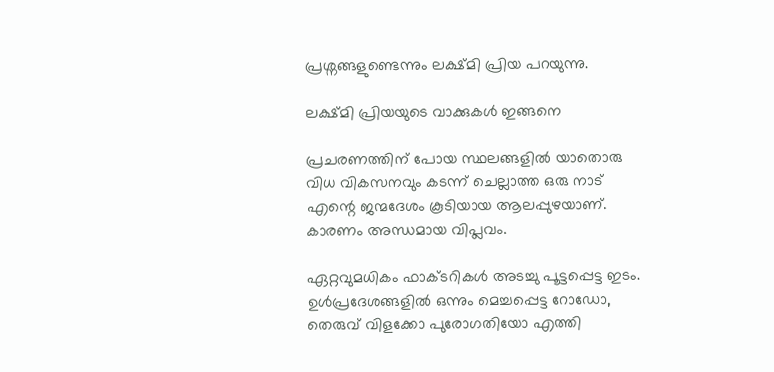പ്രശ്നങ്ങളുണ്ടെന്നും ലക്ഷ്മി പ്രിയ പറയുന്നു.

ലക്ഷ്മി പ്രിയയുടെ വാക്കുകൾ ഇങ്ങനെ

പ്രചരണത്തിന് പോയ സ്ഥലങ്ങളിൽ യാതൊരു വിധ വികസനവും കടന്ന് ചെല്ലാത്ത ഒരു നാട് എന്റെ ജന്മദേശം കൂടിയായ ആലപ്പുഴയാണ്. കാരണം അന്ധമായ വിപ്ലവം.

ഏറ്റവുമധികം ഫാക്ടറികൾ അടച്ചു പൂട്ടപ്പെട്ട ഇടം. ഉൾപ്രദേശങ്ങളിൽ ഒന്നും മെച്ചപ്പെട്ട റോഡോ, തെരുവ് വിളക്കോ പുരോഗതിയോ എത്തി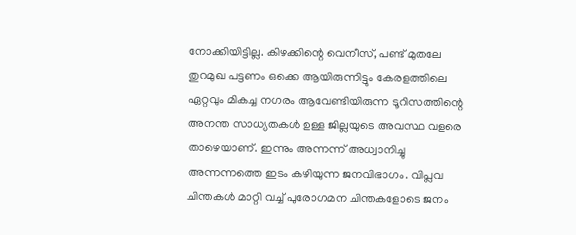നോക്കിയിട്ടില്ല. കിഴക്കിന്റെ വെനീസ്, പണ്ട് മുതലേ തുറമുഖ പട്ടണം ഒക്കെ ആയിരുന്നിട്ടും കേരളത്തിലെ ഏറ്റവും മികച്ച നഗരം ആവേണ്ടിയിരുന്ന ടൂറിസത്തിന്റെ അനന്ത സാധ്യതകൾ ഉള്ള ജില്ലയുടെ അവസ്ഥ വളരെ താഴെയാണ്. ഇന്നും അന്നന്ന് അധ്വാനിച്ചു അന്നന്നത്തെ ഇടം കഴിയുന്ന ജനവിഭാഗം. വിപ്ലവ ചിന്തകൾ മാറ്റി വച്ച് പുരോഗമന ചിന്തകളോടെ ജനം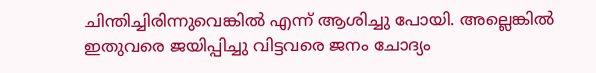ചിന്തിച്ചിരിന്നുവെങ്കിൽ എന്ന് ആശിച്ചു പോയി. അല്ലെങ്കിൽ ഇതുവരെ ജയിപ്പിച്ചു വിട്ടവരെ ജനം ചോദ്യം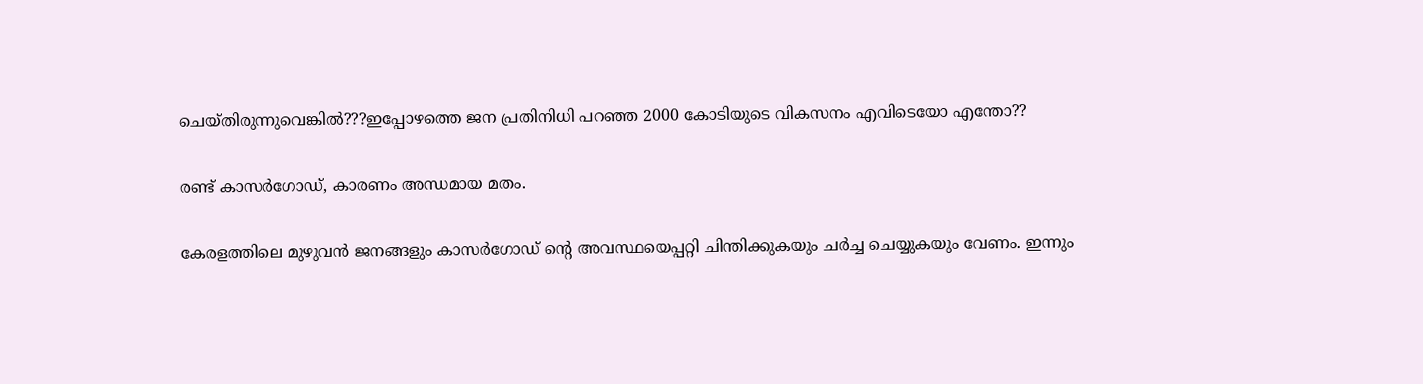ചെയ്തിരുന്നുവെങ്കിൽ???ഇപ്പോഴത്തെ ജന പ്രതിനിധി പറഞ്ഞ 2000 കോടിയുടെ വികസനം എവിടെയോ എന്തോ??

രണ്ട് കാസർഗോഡ്, കാരണം അന്ധമായ മതം.

കേരളത്തിലെ മുഴുവൻ ജനങ്ങളും കാസർഗോഡ് ന്റെ അവസ്ഥയെപ്പറ്റി ചിന്തിക്കുകയും ചർച്ച ചെയ്യുകയും വേണം. ഇന്നും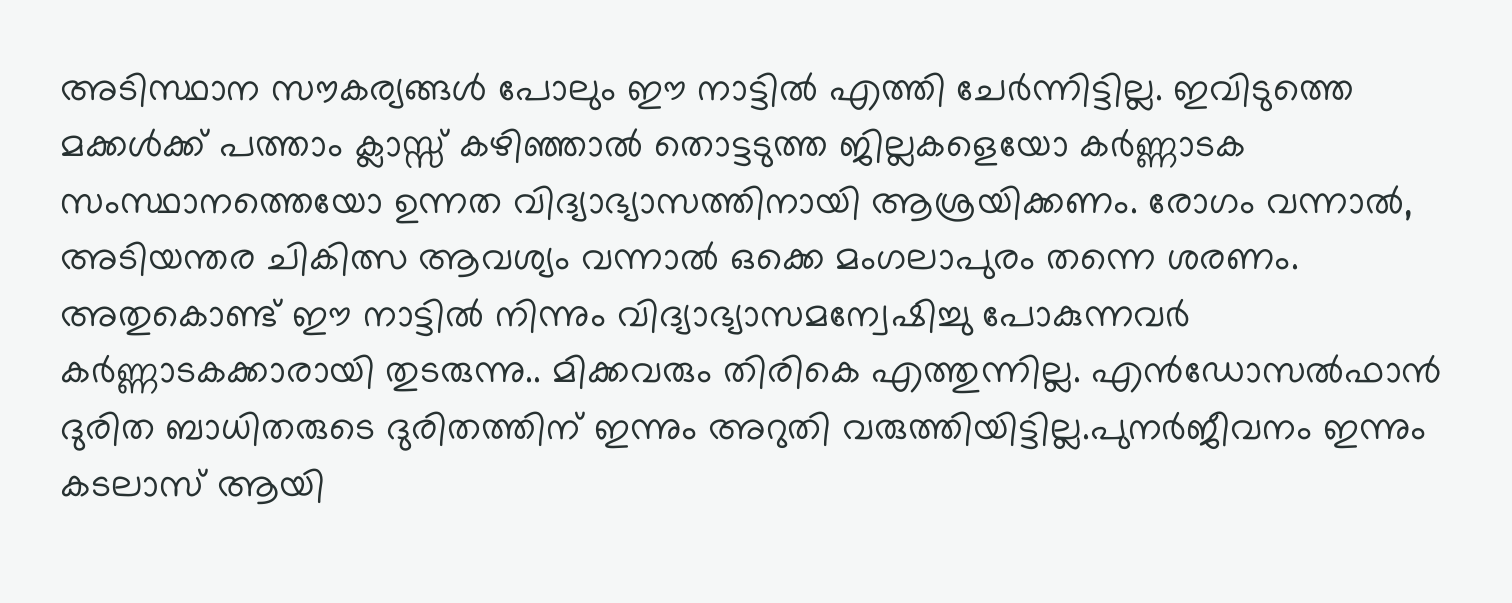അടിസ്ഥാന സൗകര്യങ്ങൾ പോലും ഈ നാട്ടിൽ എത്തി ചേർന്നിട്ടില്ല. ഇവിടുത്തെ മക്കൾക്ക് പത്താം ക്ലാസ്സ് കഴിഞ്ഞാൽ തൊട്ടടുത്ത ജില്ലകളെയോ കർണ്ണാടക സംസ്ഥാനത്തെയോ ഉന്നത വിദ്യാഭ്യാസത്തിനായി ആശ്രയിക്കണം. രോഗം വന്നാൽ, അടിയന്തര ചികിത്സ ആവശ്യം വന്നാൽ ഒക്കെ മംഗലാപുരം തന്നെ ശരണം. അതുകൊണ്ട് ഈ നാട്ടിൽ നിന്നും വിദ്യാഭ്യാസമന്വേഷിച്ചു പോകുന്നവർ കർണ്ണാടകക്കാരായി തുടരുന്നു.. മിക്കവരും തിരികെ എത്തുന്നില്ല. എൻഡോസൽഫാൻ ദുരിത ബാധിതരുടെ ദുരിതത്തിന് ഇന്നും അറുതി വരുത്തിയിട്ടില്ല.പുനർജീവനം ഇന്നും കടലാസ് ആയി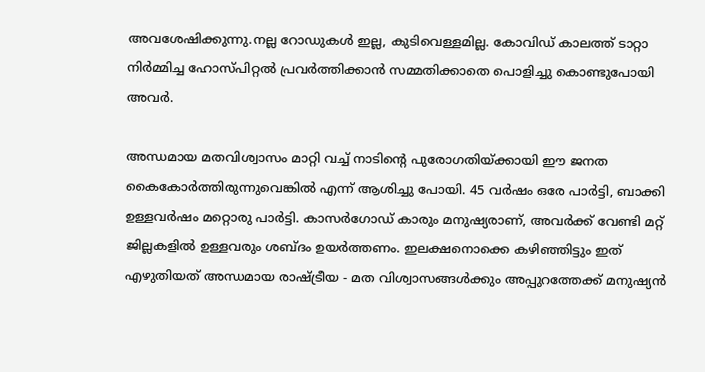അവശേഷിക്കുന്നു.നല്ല റോഡുകൾ ഇല്ല, കുടിവെള്ളമില്ല. കോവിഡ് കാലത്ത് ടാറ്റാ നിർമ്മിച്ച ഹോസ്പിറ്റൽ പ്രവർത്തിക്കാൻ സമ്മതിക്കാതെ പൊളിച്ചു കൊണ്ടുപോയി അവർ.

അന്ധമായ മതവിശ്വാസം മാറ്റി വച്ച് നാടിന്റെ പുരോഗതിയ്ക്കായി ഈ ജനത കൈകോർത്തിരുന്നുവെങ്കിൽ എന്ന് ആശിച്ചു പോയി. 45 വർഷം ഒരേ പാർട്ടി, ബാക്കി ഉള്ളവർഷം മറ്റൊരു പാർട്ടി. കാസർഗോഡ് കാരും മനുഷ്യരാണ്, അവർക്ക് വേണ്ടി മറ്റ് ജില്ലകളിൽ ഉള്ളവരും ശബ്ദം ഉയർത്തണം. ഇലക്ഷനൊക്കെ കഴിഞ്ഞിട്ടും ഇത് എഴുതിയത് അന്ധമായ രാഷ്ട്രീയ - മത വിശ്വാസങ്ങൾക്കും അപ്പുറത്തേക്ക് മനുഷ്യൻ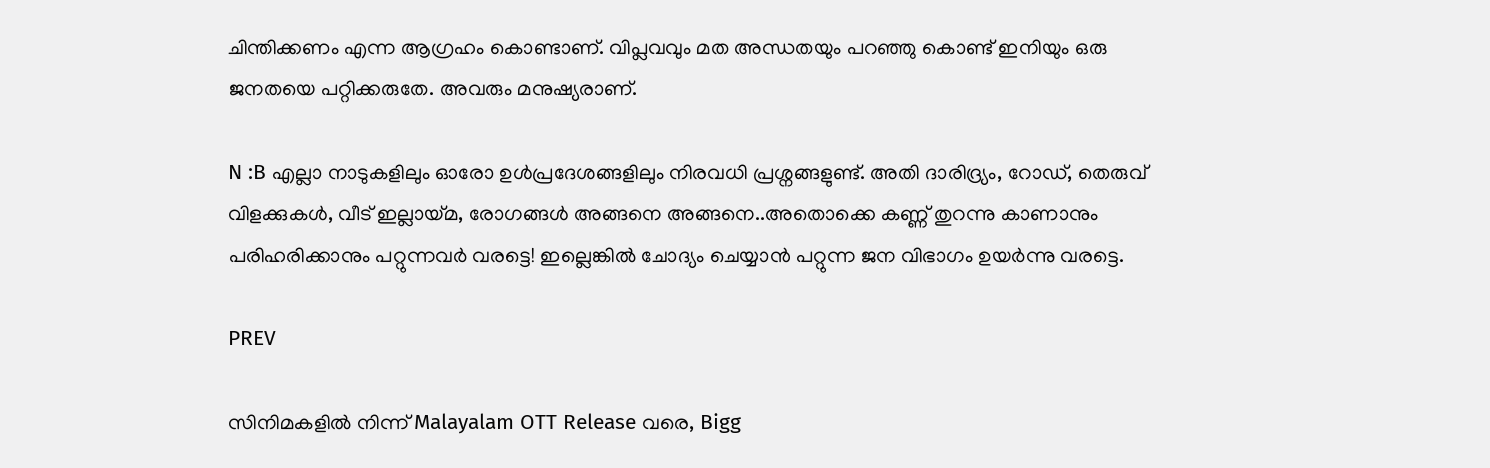ചിന്തിക്കണം എന്ന ആഗ്രഹം കൊണ്ടാണ്. വിപ്ലവവും മത അന്ധതയും പറഞ്ഞു കൊണ്ട് ഇനിയും ഒരു ജനതയെ പറ്റിക്കരുതേ. അവരും മനുഷ്യരാണ്.

N :B എല്ലാ നാടുകളിലും ഓരോ ഉൾപ്രദേശങ്ങളിലും നിരവധി പ്രശ്നങ്ങളുണ്ട്. അതി ദാരിദ്ര്യം, റോഡ്, തെരുവ് വിളക്കുകൾ, വീട് ഇല്ലായ്മ, രോഗങ്ങൾ അങ്ങനെ അങ്ങനെ..അതൊക്കെ കണ്ണ് തുറന്നു കാണാനും പരിഹരിക്കാനും പറ്റുന്നവർ വരട്ടെ! ഇല്ലെങ്കിൽ ചോദ്യം ചെയ്യാൻ പറ്റുന്ന ജന വിഭാഗം ഉയർന്നു വരട്ടെ.

PREV

സിനിമകളിൽ നിന്ന് Malayalam OTT Release വരെ, Bigg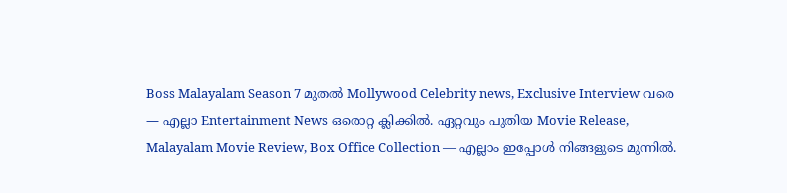Boss Malayalam Season 7 മുതൽ Mollywood Celebrity news, Exclusive Interview വരെ — എല്ലാ Entertainment News ഒരൊറ്റ ക്ലിക്കിൽ. ഏറ്റവും പുതിയ Movie Release, Malayalam Movie Review, Box Office Collection — എല്ലാം ഇപ്പോൾ നിങ്ങളുടെ മുന്നിൽ.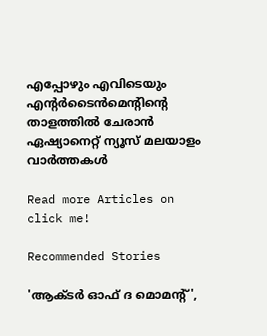എപ്പോഴും എവിടെയും എന്റർടൈൻമെന്റിന്റെ താളത്തിൽ ചേരാൻ ഏഷ്യാനെറ്റ് ന്യൂസ് മലയാളം വാർത്തകൾ

Read more Articles on
click me!

Recommended Stories

'ആക്ടര്‍ ഓഫ് ദ മൊമന്റ്',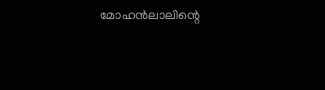മോഹൻലാലിന്റെ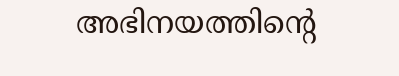അഭിനയത്തിന്റെ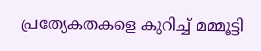പ്രത്യേകതകളെ കുറിച്ച് മമ്മൂട്ടി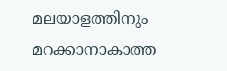മലയാളത്തിനും മറക്കാനാകാത്ത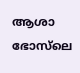ആശാ ഭോസ്‍ലെ